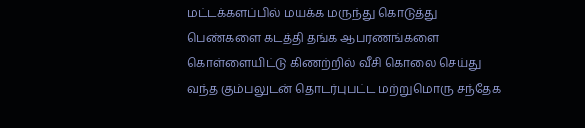மட்டக்களப்பில் மயக்க மருந்து கொடுத்து பெண்களை கடத்தி தங்க ஆபரணங்களை கொள்ளையிட்டு கிணற்றில் வீசி கொலை செய்து வந்த கும்பலுடன் தொடர்புபட்ட மற்றுமொரு சந்தேக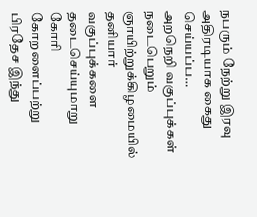நபரும் நேற்று இரவு அதிரடியாக கைது செய்யப்ப…
அறநெறி வகுப்புக்கள் நடைபெறும் ஞாயிற்றுக்கிழமையில் தனியார் வகுப்புக்களை தடைசெய்யுமாறு கோரி கோறளைப்பற்று பிரதேச இந்து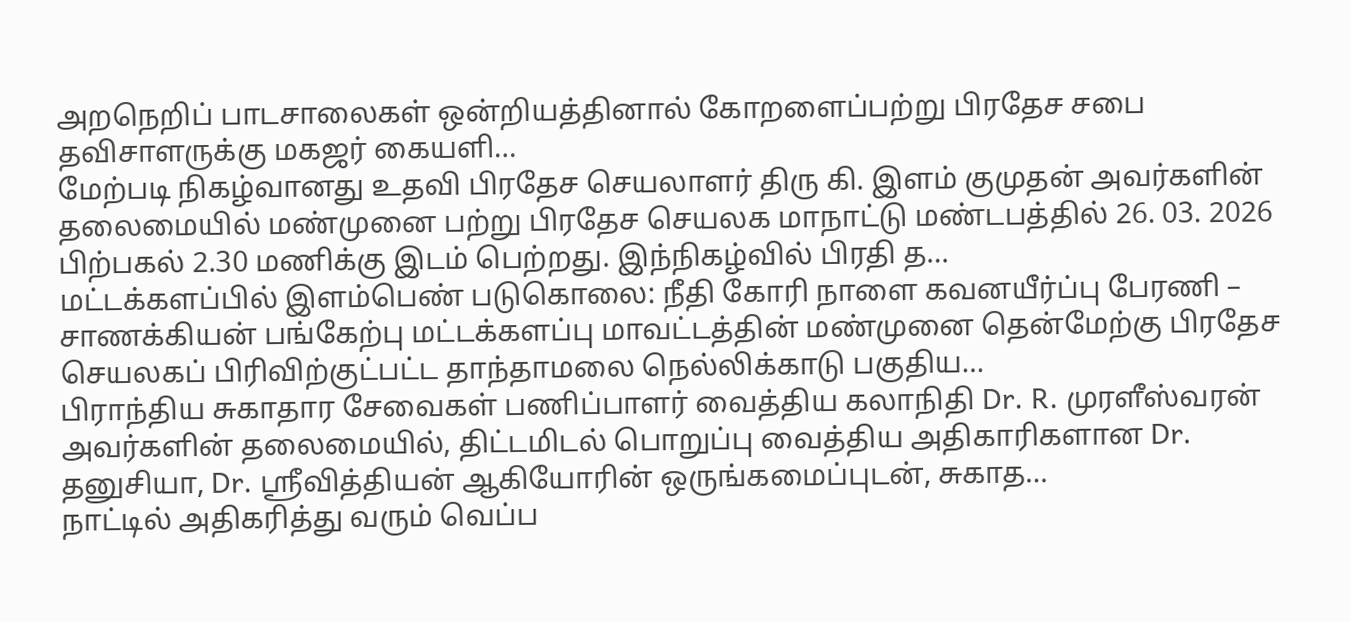அறநெறிப் பாடசாலைகள் ஒன்றியத்தினால் கோறளைப்பற்று பிரதேச சபை தவிசாளருக்கு மகஜர் கையளி…
மேற்படி நிகழ்வானது உதவி பிரதேச செயலாளர் திரு கி. இளம் குமுதன் அவர்களின் தலைமையில் மண்முனை பற்று பிரதேச செயலக மாநாட்டு மண்டபத்தில் 26. 03. 2026 பிற்பகல் 2.30 மணிக்கு இடம் பெற்றது. இந்நிகழ்வில் பிரதி த…
மட்டக்களப்பில் இளம்பெண் படுகொலை: நீதி கோரி நாளை கவனயீர்ப்பு பேரணி – சாணக்கியன் பங்கேற்பு மட்டக்களப்பு மாவட்டத்தின் மண்முனை தென்மேற்கு பிரதேச செயலகப் பிரிவிற்குட்பட்ட தாந்தாமலை நெல்லிக்காடு பகுதிய…
பிராந்திய சுகாதார சேவைகள் பணிப்பாளர் வைத்திய கலாநிதி Dr. R. முரளீஸ்வரன் அவர்களின் தலைமையில், திட்டமிடல் பொறுப்பு வைத்திய அதிகாரிகளான Dr. தனுசியா, Dr. ஸ்ரீவித்தியன் ஆகியோரின் ஒருங்கமைப்புடன், சுகாத…
நாட்டில் அதிகரித்து வரும் வெப்ப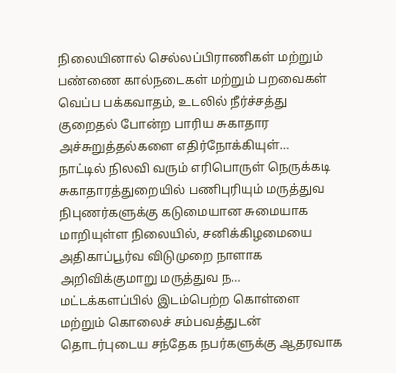நிலையினால் செல்லப்பிராணிகள் மற்றும் பண்ணை கால்நடைகள் மற்றும் பறவைகள் வெப்ப பக்கவாதம், உடலில் நீர்ச்சத்து குறைதல் போன்ற பாரிய சுகாதார அச்சுறுத்தல்களை எதிர்நோக்கியுள்…
நாட்டில் நிலவி வரும் எரிபொருள் நெருக்கடி சுகாதாரத்துறையில் பணிபுரியும் மருத்துவ நிபுணர்களுக்கு கடுமையான சுமையாக மாறியுள்ள நிலையில், சனிக்கிழமையை அதிகாப்பூர்வ விடுமுறை நாளாக அறிவிக்குமாறு மருத்துவ ந…
மட்டக்களப்பில் இடம்பெற்ற கொள்ளை மற்றும் கொலைச் சம்பவத்துடன் தொடர்புடைய சந்தேக நபர்களுக்கு ஆதரவாக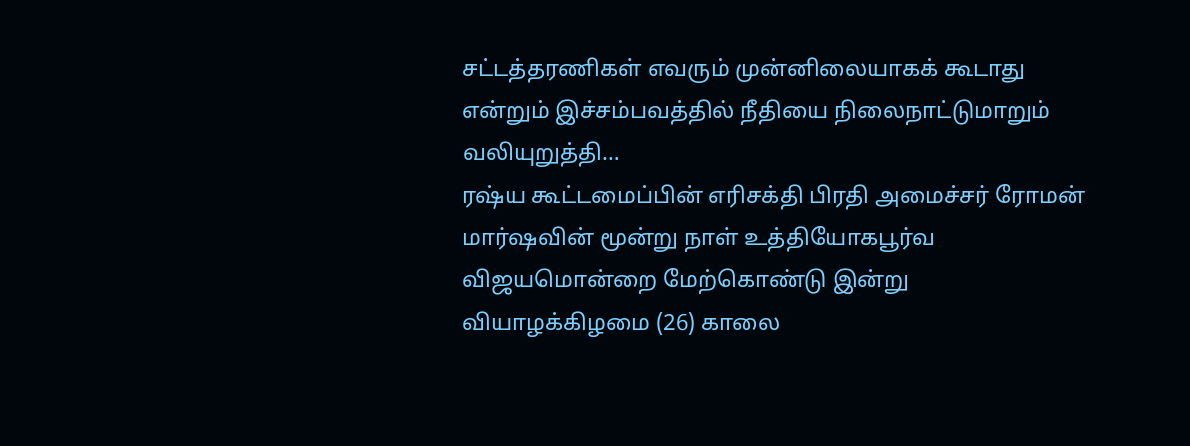சட்டத்தரணிகள் எவரும் முன்னிலையாகக் கூடாது என்றும் இச்சம்பவத்தில் நீதியை நிலைநாட்டுமாறும் வலியுறுத்தி…
ரஷ்ய கூட்டமைப்பின் எரிசக்தி பிரதி அமைச்சர் ரோமன் மார்ஷவின் மூன்று நாள் உத்தியோகபூர்வ விஜயமொன்றை மேற்கொண்டு இன்று வியாழக்கிழமை (26) காலை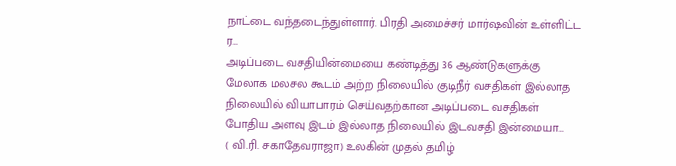நாட்டை வந்தடைந்துள்ளார். பிரதி அமைச்சர் மார்ஷவின் உள்ளிட்ட ர…
அடிப்படை வசதியின்மையை கண்டித்து 36 ஆண்டுகளுக்கு மேலாக மலசல கூடம் அற்ற நிலையில் குடிநீர் வசதிகள் இல்லாத நிலையில் வியாபாரம் செய்வதற்கான அடிப்படை வசதிகள் போதிய அளவு இடம் இல்லாத நிலையில் இடவசதி இன்மையா…
( வி.ரி. சகாதேவராஜா) உலகின் முதல் தமிழ்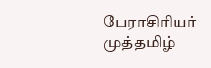பேராசிரியர் முத்தமிழ்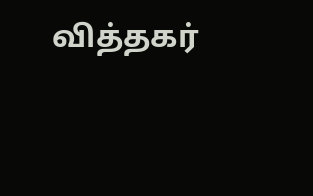வித்தகர்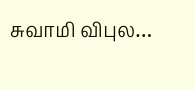சுவாமி விபுல…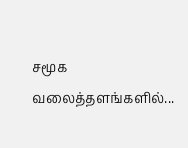சமூக வலைத்தளங்களில்...